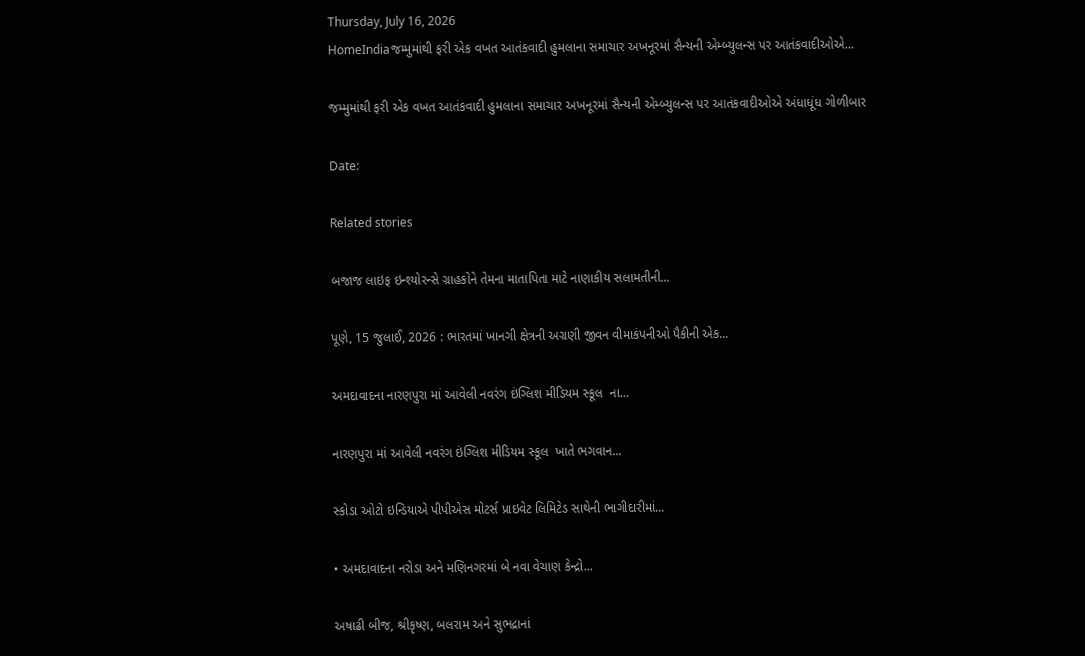Thursday, July 16, 2026
HomeIndiaજમ્મુમાંથી ફરી એક વખત આતંકવાદી હુમલાના સમાચાર અખનૂરમાં સૈન્યની એમ્બ્યુલન્સ પર આતંકવાદીઓએ...

જમ્મુમાંથી ફરી એક વખત આતંકવાદી હુમલાના સમાચાર અખનૂરમાં સૈન્યની એમ્બ્યુલન્સ પર આતંકવાદીઓએ અંધાધૂંધ ગોળીબાર

Date:

Related stories

બજાજ લાઇફ ઇન્શ્યોરન્સે ગ્રાહકોને તેમના માતાપિતા માટે નાણાકીય સલામતીની...

પૂણે, 15 જુલાઈ, 2026 : ભારતમાં ખાનગી ક્ષેત્રની અગ્રણી જીવન વીમાકંપનીઓ પૈકીની એક...

અમદાવાદના નારણપુરા માં આવેલી નવરંગ ઇંગ્લિશ મીડિયમ સ્કૂલ  ના...

નારણપુરા માં આવેલી નવરંગ ઇંગ્લિશ મીડિયમ સ્કૂલ  ખાતે ભગવાન...

સ્કોડા ઓટો ઇન્ડિયાએ પીપીએસ મોટર્સ પ્રાઇવેટ લિમિટેડ સાથેની ભાગીદારીમાં...

• અમદાવાદના નરોડા અને મણિનગરમાં બે નવા વેચાણ કેન્દ્રો...

અષાઢી બીજ, શ્રીકૃષ્ણ, બલરામ અને સુભદ્રાનાં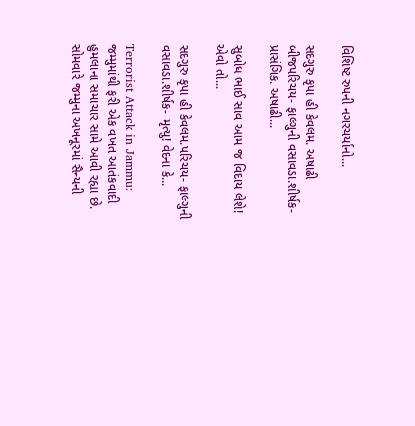વિશિષ્ટ રુપની નગરચર્યાનો...

સદગુરુ કૃપા હી કેવલમ. અષાઢી બીજપરિચય- ફાલ્ગુની વસાવડા.શીર્ષક- પ્રાસંગિક. અષાઢી...

સુબોધ ભાઈ સાવ આમ જ વિદાય લેશે! એવો તો...

સદગુરુ કૃપા હી કેવલમ.પરિચય- ફાલ્ગુની વસાવડા.શીર્ષક- મૃત્યુ! વેદના કે...

Terrorist Attack in Jammu: જમ્મુમાંથી ફરી એક વખત આતંકવાદી હુમલાના સમાચાર સામે આવી રહ્યા છે. સોમવારે જમ્મુના અખનૂરમાં સૈન્યની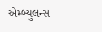એમ્બ્યુલન્સ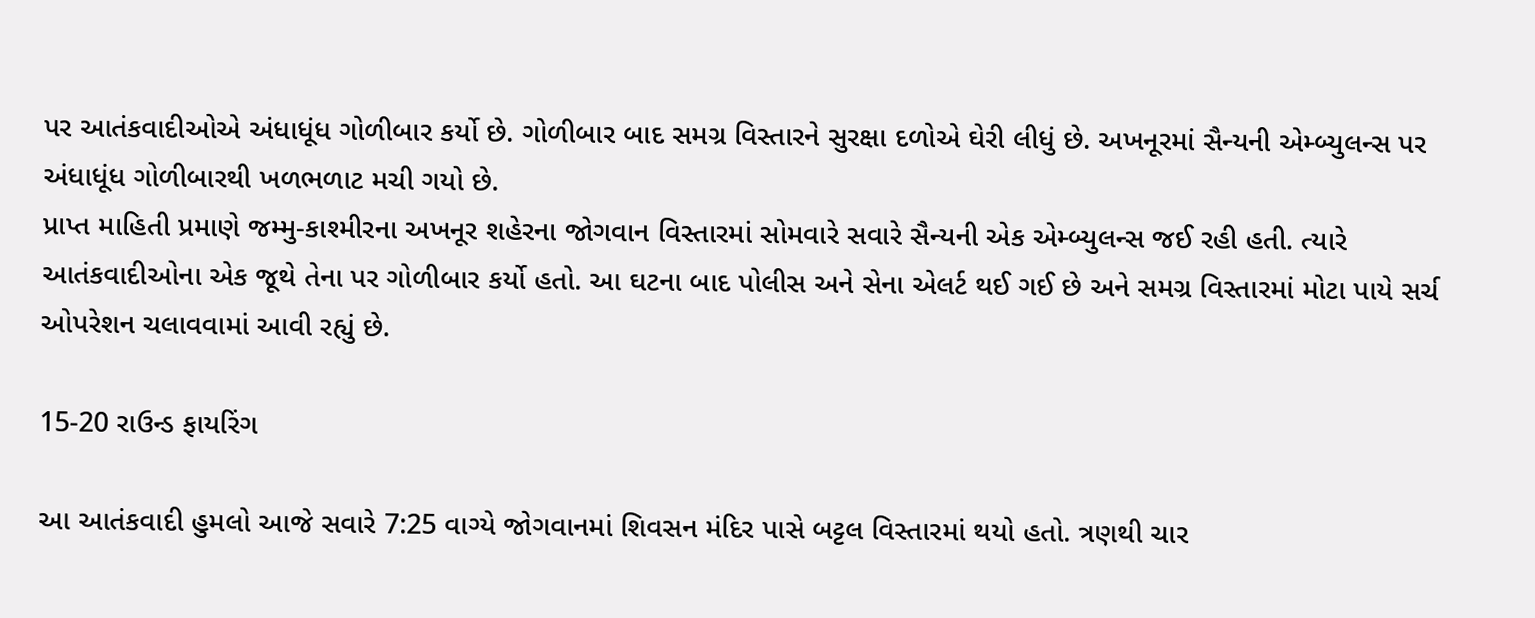પર આતંકવાદીઓએ અંધાધૂંધ ગોળીબાર કર્યો છે. ગોળીબાર બાદ સમગ્ર વિસ્તારને સુરક્ષા દળોએ ઘેરી લીધું છે. અખનૂરમાં સૈન્યની એમ્બ્યુલન્સ પર અંધાધૂંધ ગોળીબારથી ખળભળાટ મચી ગયો છે.
પ્રાપ્ત માહિતી પ્રમાણે જમ્મુ-કાશ્મીરના અખનૂર શહેરના જોગવાન વિસ્તારમાં સોમવારે સવારે સૈન્યની એક એમ્બ્યુલન્સ જઈ રહી હતી. ત્યારે આતંકવાદીઓના એક જૂથે તેના પર ગોળીબાર કર્યો હતો. આ ઘટના બાદ પોલીસ અને સેના એલર્ટ થઈ ગઈ છે અને સમગ્ર વિસ્તારમાં મોટા પાયે સર્ચ ઓપરેશન ચલાવવામાં આવી રહ્યું છે.

15-20 રાઉન્ડ ફાયરિંગ

આ આતંકવાદી હુમલો આજે સવારે 7:25 વાગ્યે જોગવાનમાં શિવસન મંદિર પાસે બટ્ટલ વિસ્તારમાં થયો હતો. ત્રણથી ચાર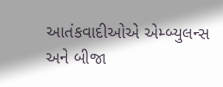આતંકવાદીઓએ એમ્બ્યુલન્સ અને બીજા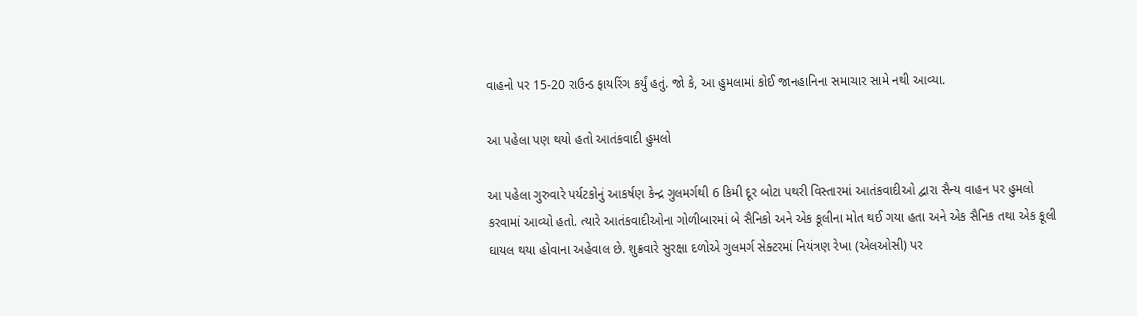વાહનો પર 15-20 રાઉન્ડ ફાયરિંગ કર્યું હતું. જો કે, આ હુમલામાં કોઈ જાનહાનિના સમાચાર સામે નથી આવ્યા.

આ પહેલા પણ થયો હતો આતંકવાદી હુમલો

આ પહેલા ગુરુવારે પર્યટકોનું આકર્ષણ કેન્દ્ર ગુલમર્ગથી 6 કિમી દૂર બોટા પથરી વિસ્તારમાં આતંકવાદીઓ દ્વારા સૈન્ય વાહન પર હુમલો કરવામાં આવ્યો હતો. ત્યારે આતંકવાદીઓના ગોળીબારમાં બે સૈનિકો અને એક કૂલીના મોત થઈ ગયા હતા અને એક સૈનિક તથા એક કૂલી ઘાયલ થયા હોવાના અહેવાલ છે. શુક્રવારે સુરક્ષા દળોએ ગુલમર્ગ સેક્ટરમાં નિયંત્રણ રેખા (એલઓસી) પર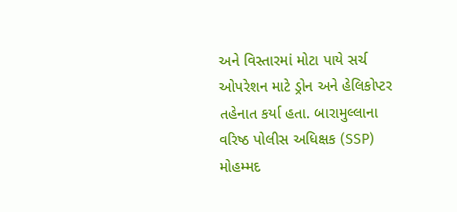અને વિસ્તારમાં મોટા પાયે સર્ચ ઓપરેશન માટે ડ્રોન અને હેલિકોપ્ટર તહેનાત કર્યા હતા. બારામુલ્લાના વરિષ્ઠ પોલીસ અધિક્ષક (SSP) મોહમ્મદ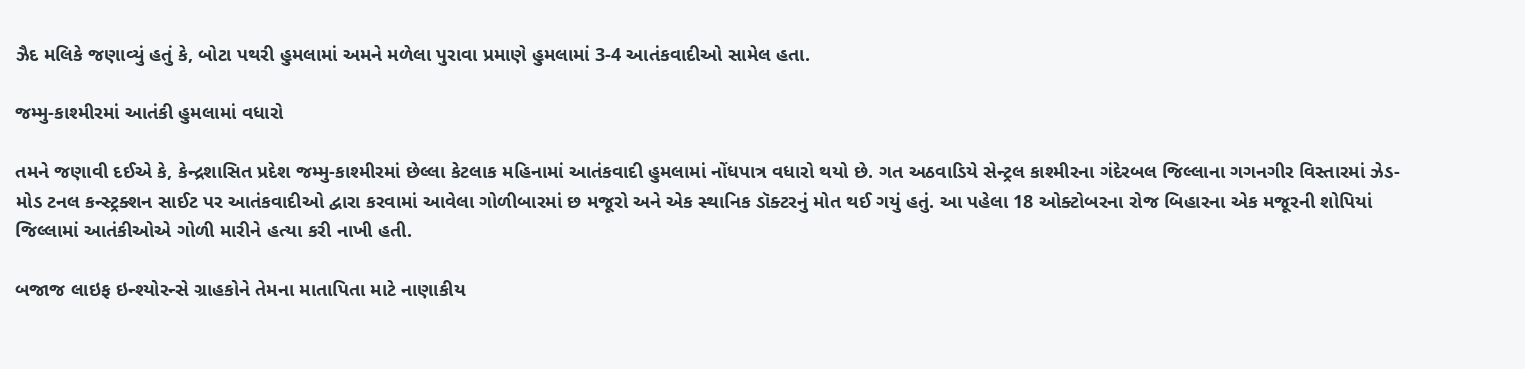ઝૈદ મલિકે જણાવ્યું હતું કે, બોટા પથરી હુમલામાં અમને મળેલા પુરાવા પ્રમાણે હુમલામાં 3-4 આતંકવાદીઓ સામેલ હતા.

જમ્મુ-કાશ્મીરમાં આતંકી હુમલામાં વધારો

તમને જણાવી દઈએ કે, કેન્દ્રશાસિત પ્રદેશ જમ્મુ-કાશ્મીરમાં છેલ્લા કેટલાક મહિનામાં આતંકવાદી હુમલામાં નોંધપાત્ર વધારો થયો છે. ગત અઠવાડિયે સેન્ટ્રલ કાશ્મીરના ગંદેરબલ જિલ્લાના ગગનગીર વિસ્તારમાં ઝેડ-મોડ ટનલ કન્સ્ટ્રક્શન સાઈટ પર આતંકવાદીઓ દ્વારા કરવામાં આવેલા ગોળીબારમાં છ મજૂરો અને એક સ્થાનિક ડૉક્ટરનું મોત થઈ ગયું હતું. આ પહેલા 18 ઓક્ટોબરના રોજ બિહારના એક મજૂરની શોપિયાં જિલ્લામાં આતંકીઓએ ગોળી મારીને હત્યા કરી નાખી હતી.

બજાજ લાઇફ ઇન્શ્યોરન્સે ગ્રાહકોને તેમના માતાપિતા માટે નાણાકીય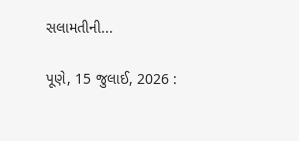સલામતીની...

પૂણે, 15 જુલાઈ, 2026 :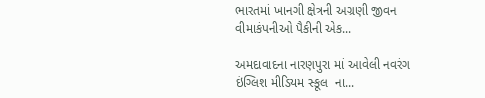ભારતમાં ખાનગી ક્ષેત્રની અગ્રણી જીવન વીમાકંપનીઓ પૈકીની એક...

અમદાવાદના નારણપુરા માં આવેલી નવરંગ ઇંગ્લિશ મીડિયમ સ્કૂલ  ના...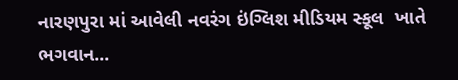નારણપુરા માં આવેલી નવરંગ ઇંગ્લિશ મીડિયમ સ્કૂલ  ખાતે ભગવાન...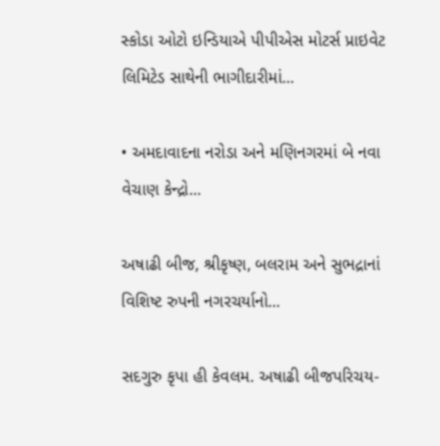સ્કોડા ઓટો ઇન્ડિયાએ પીપીએસ મોટર્સ પ્રાઇવેટ લિમિટેડ સાથેની ભાગીદારીમાં...

• અમદાવાદના નરોડા અને મણિનગરમાં બે નવા વેચાણ કેન્દ્રો...

અષાઢી બીજ, શ્રીકૃષ્ણ, બલરામ અને સુભદ્રાનાં વિશિષ્ટ રુપની નગરચર્યાનો...

સદગુરુ કૃપા હી કેવલમ. અષાઢી બીજપરિચય-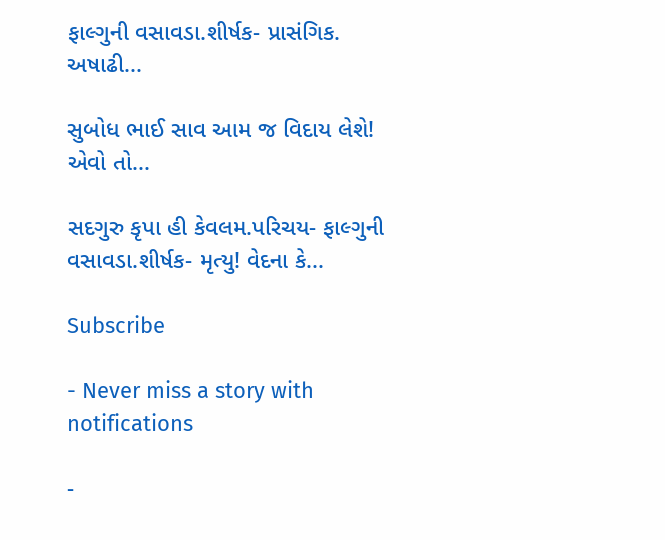ફાલ્ગુની વસાવડા.શીર્ષક- પ્રાસંગિક. અષાઢી...

સુબોધ ભાઈ સાવ આમ જ વિદાય લેશે! એવો તો...

સદગુરુ કૃપા હી કેવલમ.પરિચય- ફાલ્ગુની વસાવડા.શીર્ષક- મૃત્યુ! વેદના કે...

Subscribe

- Never miss a story with notifications

-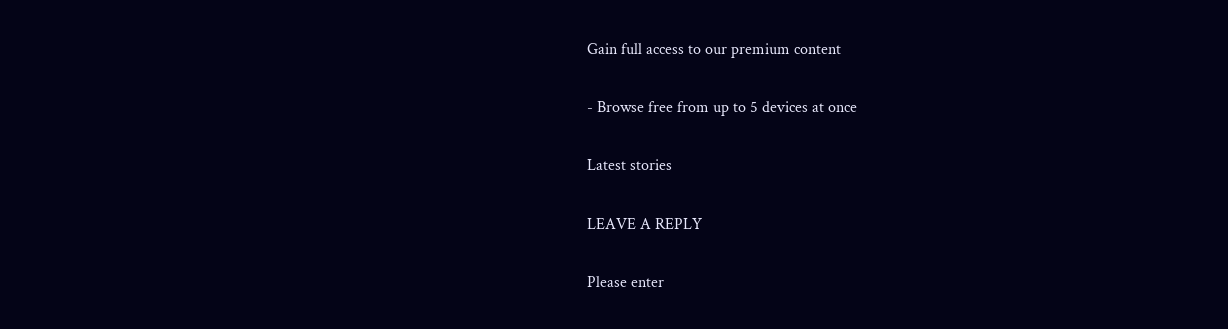Gain full access to our premium content

- Browse free from up to 5 devices at once

Latest stories

LEAVE A REPLY

Please enter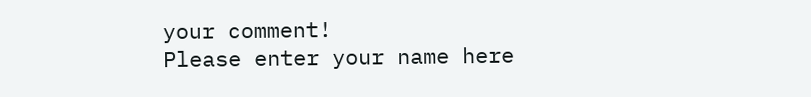your comment!
Please enter your name here